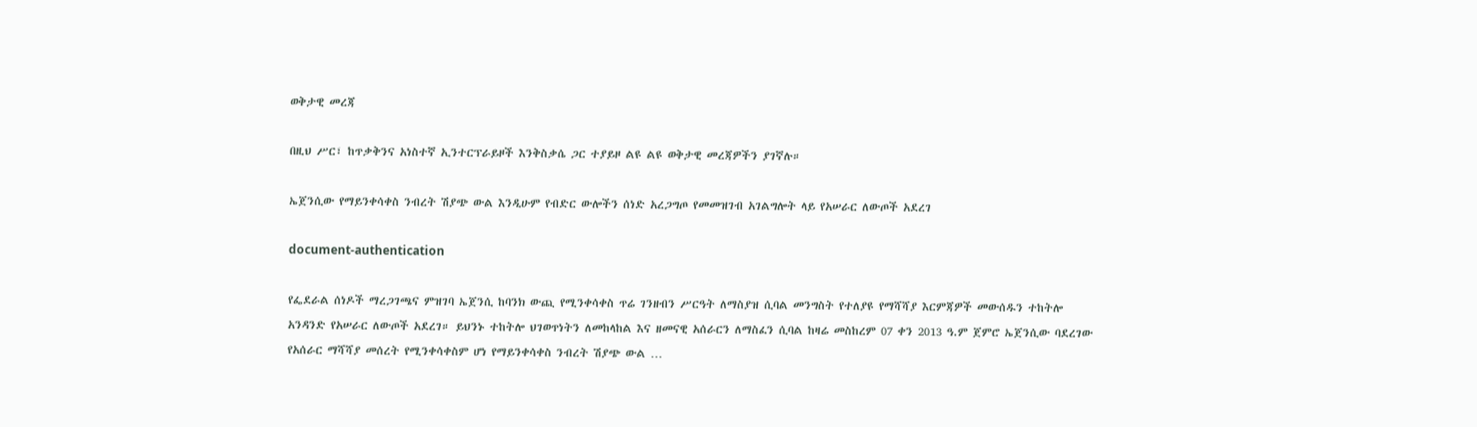ወቅታዊ መረጃ

በዚህ ሥር፣ ከጥቃቅንና አነስተኛ ኢንተርፕራይዞች እንቅስቃሴ ጋር ተያይዞ ልዩ ልዩ ወቅታዊ መረጃዎችን ያገኛሉ።

ኤጀንሲው የማይንቀሳቀስ ንብረት ሽያጭ ውል እንዲሁም የብድር ውሎችን ሰነድ አረጋግጦ የመመዝገብ አገልግሎት ላይ የአሠራር ለውጦች አደረገ

document-authentication

የፌደራል ሰነዶች ማረጋገጫና ምዝገባ ኤጀንሲ ከባንክ ውጪ የሚንቀሳቀስ ጥሬ ገንዘብን ሥርዓት ለማስያዝ ሲባል መንግስት የተለያዩ የማሻሻያ እርምጃዎች መውሰዱን ተከትሎ አንዳንድ የአሠራር ለውጦች አደረገ። ይህንኑ ተከትሎ ህገወጥነትን ለመከላከል እና ዘመናዊ አሰራርን ለማስፈን ሲባል ከዛሬ መስከረም 07 ቀን 2013 ዓ.ም ጀምሮ ኤጀንሲው ባደረገው የአሰራር ማሻሻያ መሰረት የሚንቀሳቀስም ሆነ የማይንቀሳቀስ ንብረት ሽያጭ ውል …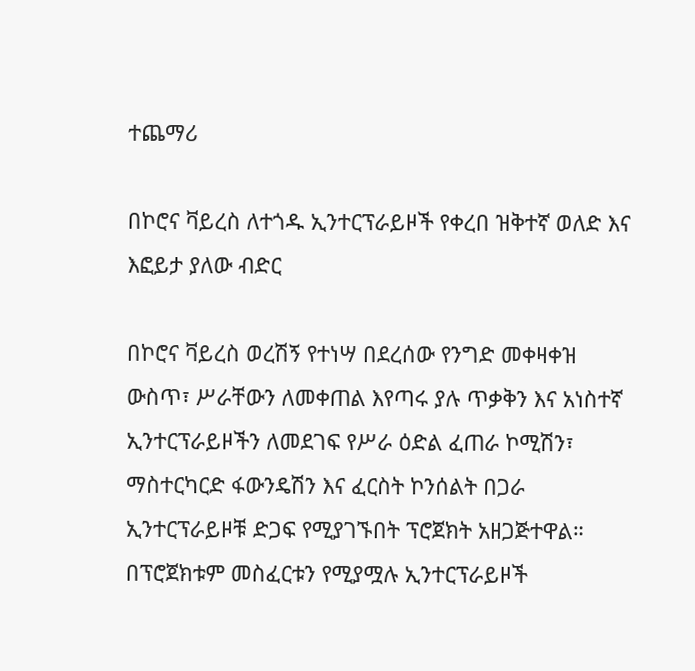ተጨማሪ

በኮሮና ቫይረስ ለተጎዱ ኢንተርፕራይዞች የቀረበ ዝቅተኛ ወለድ እና እፎይታ ያለው ብድር

በኮሮና ቫይረስ ወረሽኝ የተነሣ በደረሰው የንግድ መቀዛቀዝ ውስጥ፣ ሥራቸውን ለመቀጠል እየጣሩ ያሉ ጥቃቅን እና አነስተኛ ኢንተርፕራይዞችን ለመደገፍ የሥራ ዕድል ፈጠራ ኮሚሽን፣ ማስተርካርድ ፋውንዴሽን እና ፈርስት ኮንሰልት በጋራ ኢንተርፕራይዞቹ ድጋፍ የሚያገኙበት ፕሮጀክት አዘጋጅተዋል። በፕሮጀክቱም መስፈርቱን የሚያሟሉ ኢንተርፕራይዞች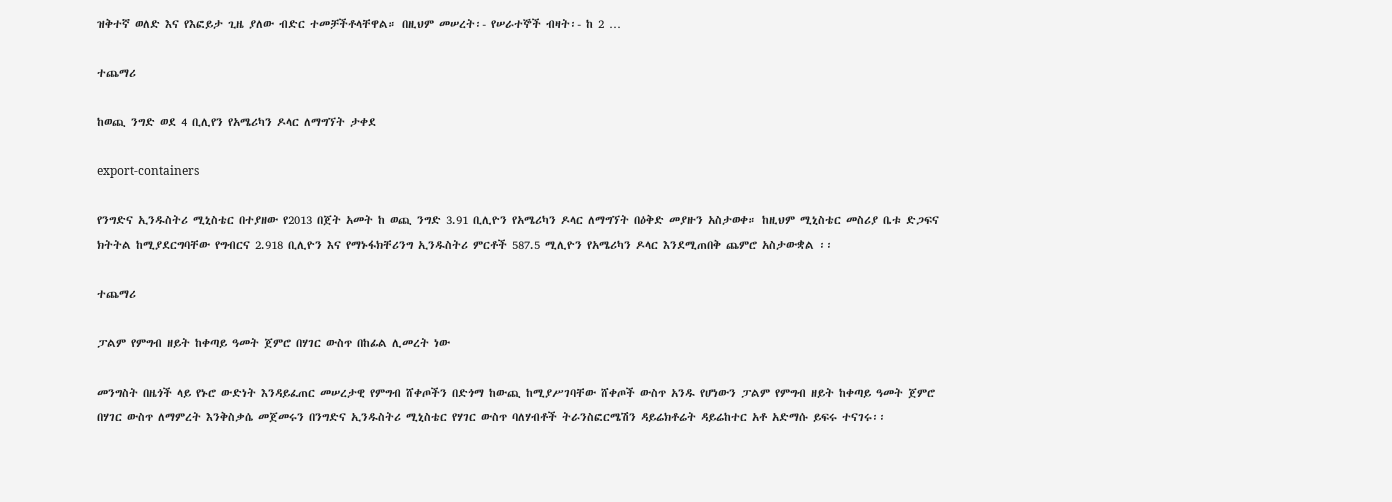ዝቅተኛ ወለድ እና የእፎይታ ጊዜ ያለው ብድር ተመቻችቶላቸዋል። በዚህም መሠረት፡- የሠራተኞች ብዛት፡- ከ 2 …

ተጨማሪ

ከወጪ ንግድ ወደ 4 ቢሊየን የአሜሪካን ዶላር ለማግኘት ታቀደ

export-containers

የንግድና ኢንዱስትሪ ሚኒስቴር በተያዘው የ2013 በጀት አመት ከ ወጪ ንግድ 3.91 ቢሊዮን የአሜሪካን ዶላር ለማግኘት በዕቅድ መያዙን አስታወቀ። ከዚህም ሚኒስቴር መስሪያ ቤቱ ድጋፍና ክትትል ከሚያደርግባቸው የግብርና 2.918 ቢሊዮን እና የማኑፋክቸሪንግ ኢንዱስትሪ ምርቶች 587.5 ሚሊዮን የአሜሪካን ዶላር እንደሚጠበቅ ጨምሮ አስታውቋል ፡፡

ተጨማሪ

ፓልም የምግብ ዘይት ከቀጣይ ዓመት ጀምሮ በሃገር ውስጥ በከፊል ሊመረት ነው

መንግስት በዜጎች ላይ የኑሮ ውድነት እንዳይፈጠር መሠረታዊ የምግብ ሸቀጦችን በድጎማ ከውጪ ከሚያሥገባቸው ሸቀጦች ውስጥ አንዱ የሆነውን ፓልም የምግብ ዘይት ከቀጣይ ዓመት ጀምሮ በሃገር ውስጥ ለማምረት እንቅስቃሴ መጀመሩን በንግድና ኢንዱስትሪ ሚኒስቴር የሃገር ውስጥ ባለሃብቶች ትራንስፎርሜሽን ዳይሬክቶሬት ዳይሬከተር አቶ አድማሱ ይፍሩ ተናገሩ፡፡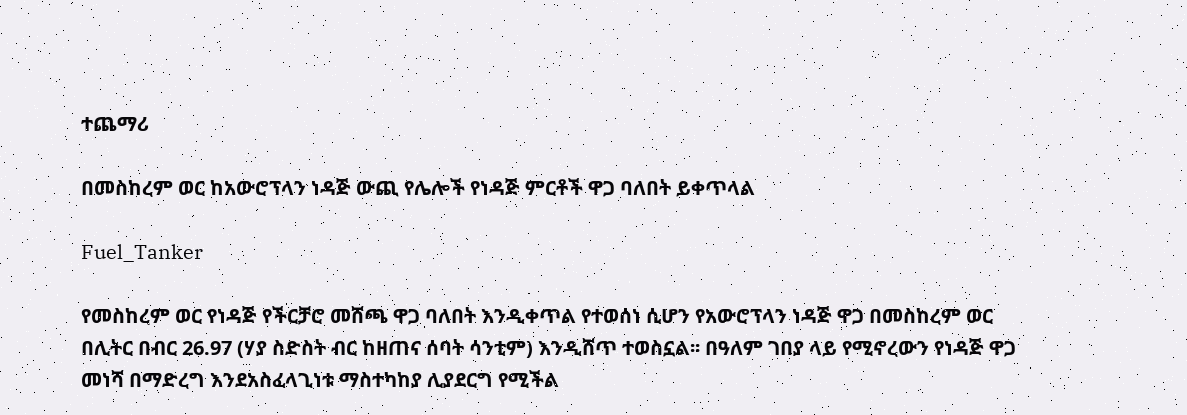ተጨማሪ

በመስከረም ወር ከአውሮፕላን ነዳጅ ውጪ የሌሎች የነዳጅ ምርቶች ዋጋ ባለበት ይቀጥላል

Fuel_Tanker

የመስከረም ወር የነዳጅ የችርቻሮ መሸጫ ዋጋ ባለበት እንዲቀጥል የተወሰነ ሲሆን የአውሮፕላን ነዳጅ ዋጋ በመስከረም ወር በሊትር በብር 26.97 (ሃያ ስድስት ብር ከዘጠና ሰባት ሳንቲም) እንዲሸጥ ተወስኗል፡፡ በዓለም ገበያ ላይ የሚኖረውን የነዳጅ ዋጋ መነሻ በማድረግ እንደአስፈላጊነቱ ማስተካከያ ሊያደርግ የሚችል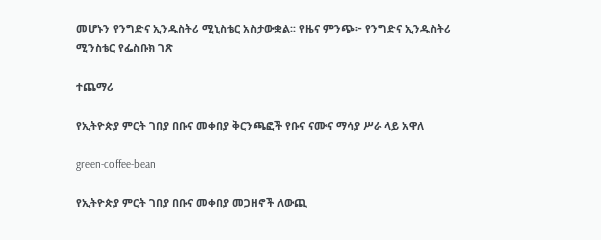መሆኑን የንግድና ኢንዱስትሪ ሚኒስቴር አስታውቋል፡፡ የዜና ምንጭ፦ የንግድና ኢንዱስትሪ ሚንስቴር የፌስቡክ ገጽ

ተጨማሪ

የኢትዮጵያ ምርት ገበያ በቡና መቀበያ ቅርንጫፎች የቡና ናሙና ማሳያ ሥራ ላይ አዋለ

green-coffee-bean

የኢትዮጵያ ምርት ገበያ በቡና መቀበያ መጋዘኖች ለውጪ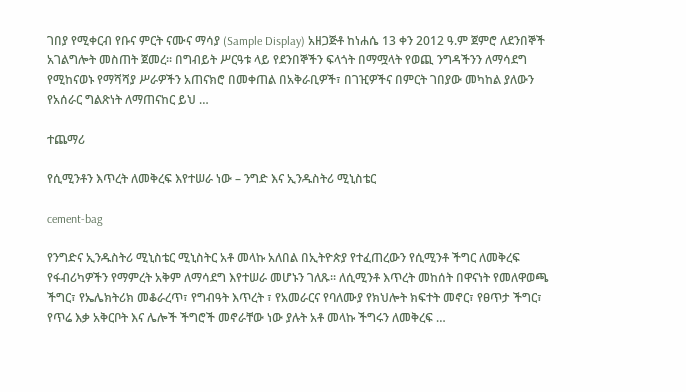ገበያ የሚቀርብ የቡና ምርት ናሙና ማሳያ (Sample Display) አዘጋጅቶ ከነሐሴ 13 ቀን 2012 ዓ.ም ጀምሮ ለደንበኞች አገልግሎት መስጠት ጀመረ፡፡ በግብይት ሥርዓቱ ላይ የደንበኞችን ፍላጎት በማሟላት የወጪ ንግዳችንን ለማሳደግ የሚከናወኑ የማሻሻያ ሥራዎችን አጠናክሮ በመቀጠል በአቅራቢዎች፣ በገዢዎችና በምርት ገበያው መካከል ያለውን የአሰራር ግልጽነት ለማጠናከር ይህ …

ተጨማሪ

የሲሚንቶን እጥረት ለመቅረፍ እየተሠራ ነው – ንግድ እና ኢንዱስትሪ ሚኒስቴር

cement-bag

የንግድና ኢንዱስትሪ ሚኒስቴር ሚኒስትር አቶ መላኩ አለበል በኢትዮጵያ የተፈጠረውን የሲሚንቶ ችግር ለመቅረፍ የፋብሪካዎችን የማምረት አቅም ለማሳደግ እየተሠራ መሆኑን ገለጹ፡፡ ለሲሚንቶ እጥረት መከሰት በዋናነት የመለዋወጫ ችግር፣ የኤሌክትሪክ መቆራረጥ፣ የግብዓት እጥረት ፣ የአመራርና የባለሙያ የክህሎት ክፍተት መኖር፣ የፀጥታ ችግር፣ የጥሬ እቃ አቅርቦት እና ሌሎች ችግሮች መኖራቸው ነው ያሉት አቶ መላኩ ችግሩን ለመቅረፍ …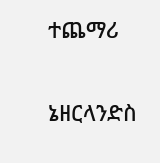ተጨማሪ

ኔዘርላንድስ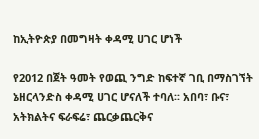ከኢትዮጵያ በመግዛት ቀዳሚ ሀገር ሆነች

የ2012 በጀት ዓመት የወጪ ንግድ ከፍተኛ ገቢ በማስገኘት ኔዘርላንድስ ቀዳሚ ሀገር ሆናለች ተባለ፡፡ አበባ፣ ቡና፣ አትክልትና ፍራፍሬ፣ ጨርቃጨርቅና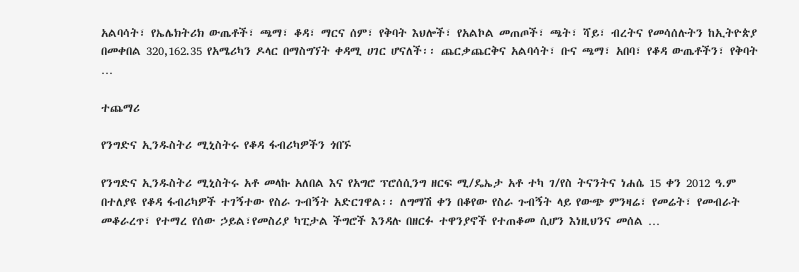አልባሳት፣ የኤሌክትሪክ ውጤቶች፣ ጫማ፣ ቆዳ፣ ማርና ሰም፣ የቅባት እህሎች፣ የአልኮል መጠጦች፣ ጫት፣ ሻይ፣ ብረትና የመሳሰሉትን ከኢትዮጵያ በመቀበል 320,162.35 የአሜሪካን ዶላር በማስግኘት ቀዳሚ ሀገር ሆናለች፡፡ ጨርቃጨርቅና አልባሳት፣ ቡና ጫማ፣ አበባ፣ የቆዳ ውጤቶችን፣ የቅባት …

ተጨማሪ

የንግድና ኢንዱስትሪ ሚኒስትሩ የቆዳ ፋብሪካዎችን ጎበኙ

የንግድና ኢንዱስትሪ ሚኒስትሩ አቶ መላኩ አለበል እና የአግሮ ፕሮሰሲንግ ዘርፍ ሚ/ዴኤታ አቶ ተካ ገ/የስ ትናንትና ነሐሴ 15 ቀን 2012 ዓ.ም በተለያዩ የቆዳ ፋብሪካዎች ተገኝተው የስራ ጉብኝት አድርገዋል፡፡ ለግማሽ ቀን በቆየው የስራ ጉብኝት ላይ የውጭ ምንዛሬ፣ የመሬት፣ የመብራት መቆራረጥ፣ የተማረ የሰው ኃይል፣የመስሪያ ካፒታል ችግሮች እንዳሉ በዘርፉ ተዋንያኖች የተጠቆመ ሲሆን እነዚህንና መሰል …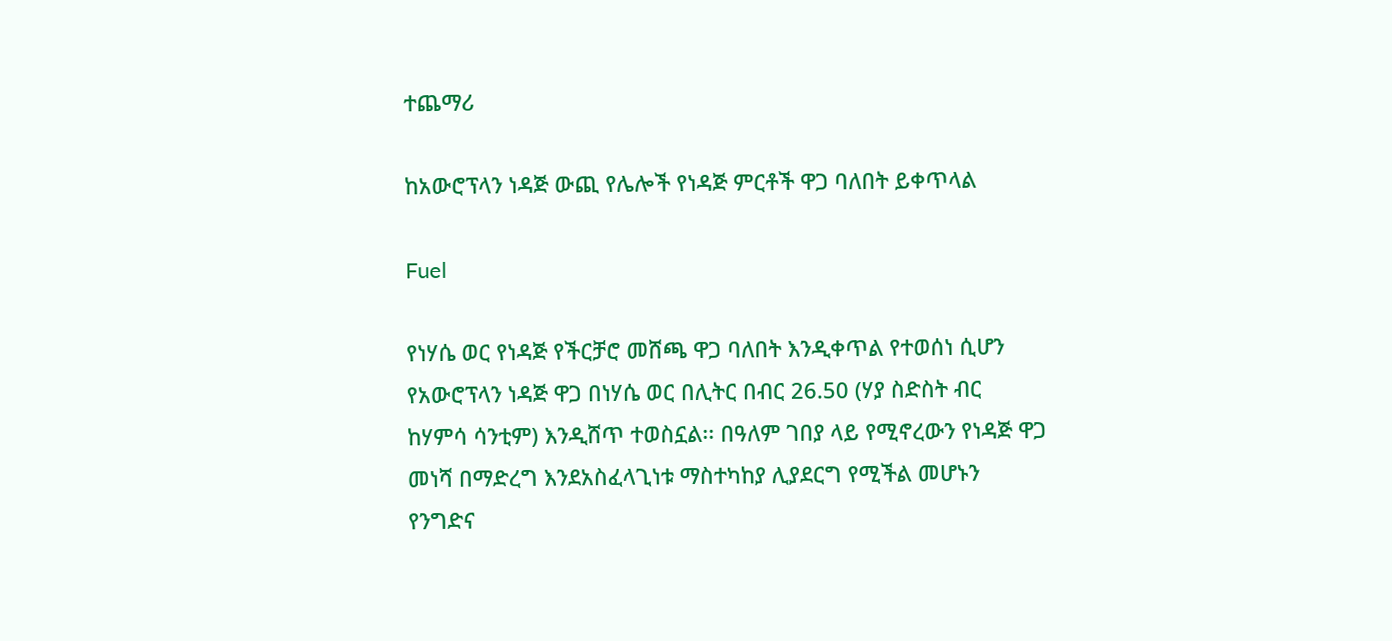ተጨማሪ

ከአውሮፕላን ነዳጅ ውጪ የሌሎች የነዳጅ ምርቶች ዋጋ ባለበት ይቀጥላል

Fuel

የነሃሴ ወር የነዳጅ የችርቻሮ መሸጫ ዋጋ ባለበት እንዲቀጥል የተወሰነ ሲሆን የአውሮፕላን ነዳጅ ዋጋ በነሃሴ ወር በሊትር በብር 26.50 (ሃያ ስድስት ብር ከሃምሳ ሳንቲም) እንዲሸጥ ተወስኗል፡፡ በዓለም ገበያ ላይ የሚኖረውን የነዳጅ ዋጋ መነሻ በማድረግ እንደአስፈላጊነቱ ማስተካከያ ሊያደርግ የሚችል መሆኑን የንግድና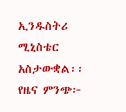ኢንዱስትሪ ሚኒስቴር አስታውቋል፡፡ የዜና ምንጭ፦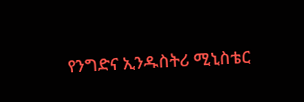የንግድና ኢንዱስትሪ ሚኒስቴር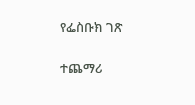የፌስቡክ ገጽ

ተጨማሪ